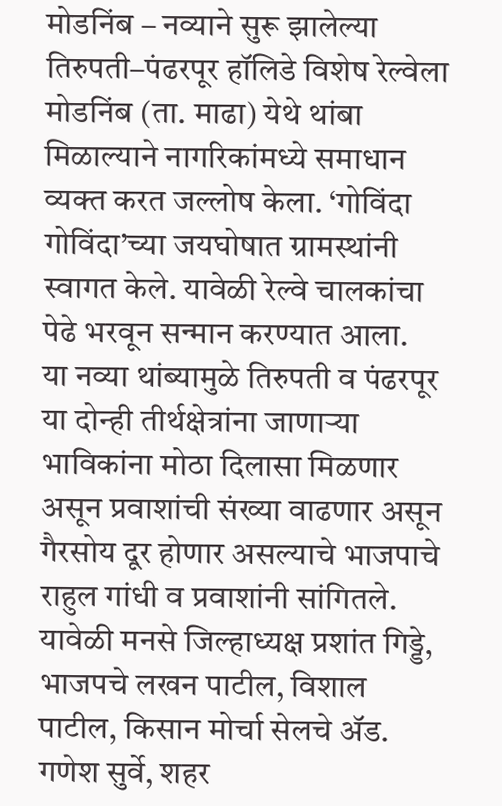मोडनिंब – नव्याने सुरू झालेल्या तिरुपती–पंढरपूर हॉलिडे विशेष रेल्वेला मोडनिंब (ता. माढा) येथे थांबा मिळाल्याने नागरिकांमध्ये समाधान व्यक्त करत जल्लोष केला. ‘गोविंदा गोविंदा’च्या जयघोषात ग्रामस्थांनी स्वागत केले. यावेळी रेल्वे चालकांचा पेढे भरवून सन्मान करण्यात आला.
या नव्या थांब्यामुळे तिरुपती व पंढरपूर या दोन्ही तीर्थक्षेत्रांना जाणाऱ्या भाविकांना मोठा दिलासा मिळणार असून प्रवाशांची संख्या वाढणार असून गैरसोय दूर होणार असल्याचे भाजपाचे राहुल गांधी व प्रवाशांनी सांगितले.
यावेळी मनसे जिल्हाध्यक्ष प्रशांत गिड्डे, भाजपचे लखन पाटील, विशाल पाटील, किसान मोर्चा सेलचे ॲड. गणेश सुर्वे, शहर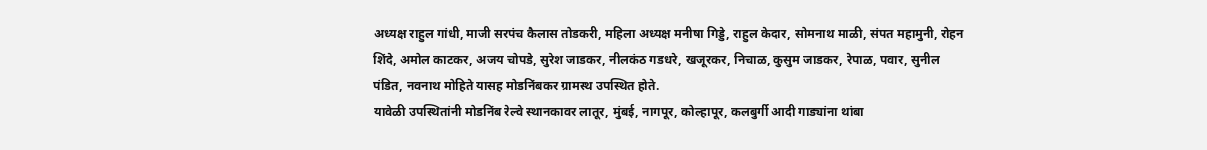अध्यक्ष राहुल गांधी, माजी सरपंच कैलास तोडकरी, महिला अध्यक्ष मनीषा गिड्डे, राहुल केदार, सोमनाथ माळी, संपत महामुनी, रोहन शिंदे, अमोल काटकर, अजय चोपडे, सुरेश जाडकर, नीलकंठ गडधरे, खजूरकर, निचाळ, कुसुम जाडकर, रेपाळ, पवार, सुनील पंडित, नवनाथ मोहिते यासह मोडनिंबकर ग्रामस्थ उपस्थित होते.
यावेळी उपस्थितांनी मोडनिंब रेल्वे स्थानकावर लातूर, मुंबई, नागपूर, कोल्हापूर, कलबुर्गी आदी गाड्यांना थांबा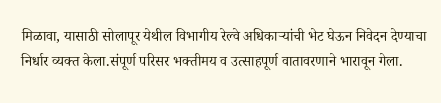मिळावा, यासाठी सोलापूर येथील विभागीय रेल्वे अधिकाऱ्यांची भेट घेऊन निवेदन देण्याचा निर्धार व्यक्त केला.संपूर्ण परिसर भक्तीमय व उत्साहपूर्ण वातावरणाने भारावून गेला.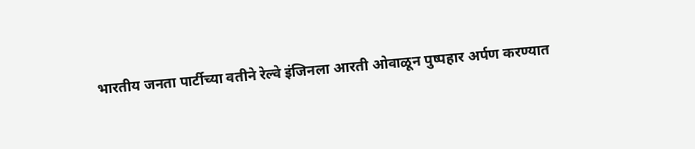भारतीय जनता पार्टीच्या वतीने रेल्वे इंजिनला आरती ओवाळून पुष्पहार अर्पण करण्यात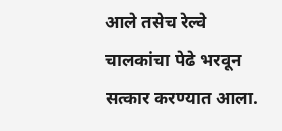आले तसेच रेल्वे चालकांचा पेढे भरवून सत्कार करण्यात आला.